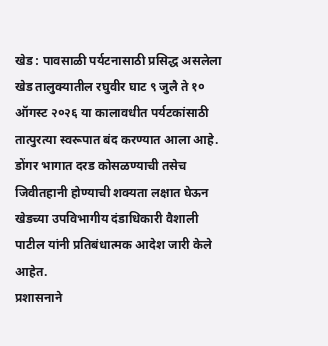खेड : पावसाळी पर्यटनासाठी प्रसिद्ध असलेला खेड तालुक्यातील रघुवीर घाट ९ जुलै ते १० ऑगस्ट २०२६ या कालावधीत पर्यटकांसाठी तात्पुरत्या स्वरूपात बंद करण्यात आला आहे. डोंगर भागात दरड कोसळण्याची तसेच जिवीतहानी होण्याची शक्यता लक्षात घेऊन खेडच्या उपविभागीय दंडाधिकारी वैशाली पाटील यांनी प्रतिबंधात्मक आदेश जारी केले आहेत.
प्रशासनाने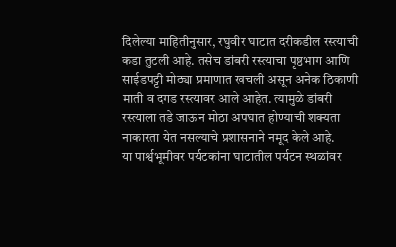दिलेल्या माहितीनुसार, रघुवीर घाटात दरीकडील रस्त्याची कडा तुटली आहे. तसेच डांबरी रस्त्याचा पृष्ठभाग आणि साईडपट्टी मोठ्या प्रमाणात खचली असून अनेक ठिकाणी माती व दगड रस्त्यावर आले आहेत. त्यामुळे डांबरी रस्त्याला तडे जाऊन मोठा अपघात होण्याची शक्यता नाकारता येत नसल्याचे प्रशासनाने नमूद केले आहे.
या पार्श्वभूमीवर पर्यटकांना घाटातील पर्यटन स्थळांवर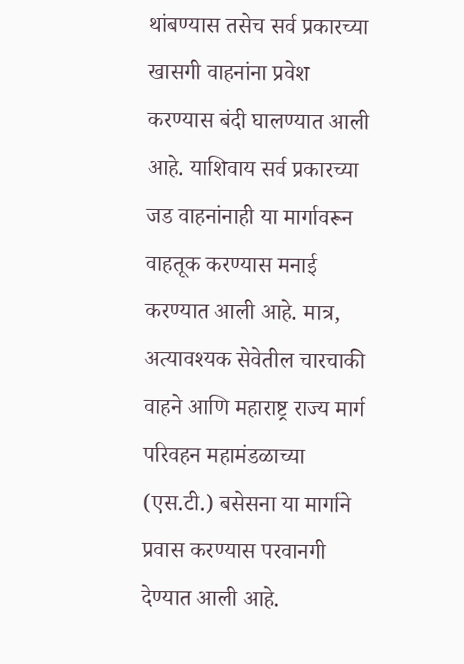थांबण्यास तसेच सर्व प्रकारच्या खासगी वाहनांना प्रवेश करण्यास बंदी घालण्यात आली आहे. याशिवाय सर्व प्रकारच्या जड वाहनांनाही या मार्गावरून वाहतूक करण्यास मनाई करण्यात आली आहे. मात्र, अत्यावश्यक सेवेतील चारचाकी वाहने आणि महाराष्ट्र राज्य मार्ग परिवहन महामंडळाच्या (एस.टी.) बसेसना या मार्गाने प्रवास करण्यास परवानगी देण्यात आली आहे.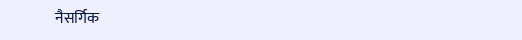नैसर्गिक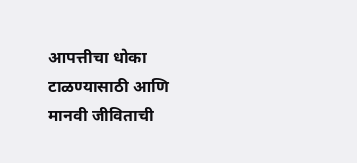आपत्तीचा धोका टाळण्यासाठी आणि मानवी जीविताची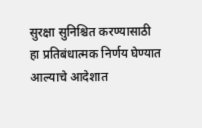सुरक्षा सुनिश्चित करण्यासाठी हा प्रतिबंधात्मक निर्णय घेण्यात आल्याचे आदेशात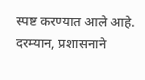स्पष्ट करण्यात आले आहे. दरम्यान, प्रशासनाने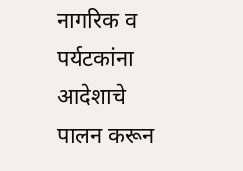नागरिक व पर्यटकांना आदेशाचे पालन करून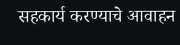सहकार्य करण्याचे आवाहन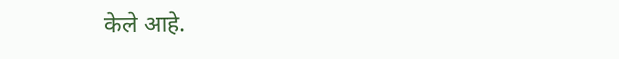केले आहे.